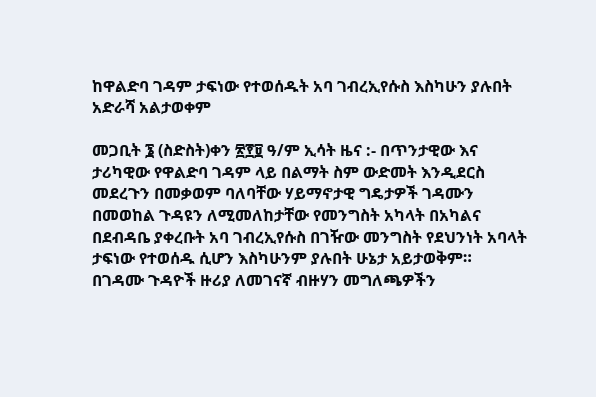ከዋልድባ ገዳም ታፍነው የተወሰዱት አባ ገብረኢየሱስ እስካሁን ያሉበት አድራሻ አልታወቀም

መጋቢት ፮ (ስድስት)ቀን ፳፻፱ ዓ/ም ኢሳት ዜና :- በጥንታዊው እና ታሪካዊው የዋልድባ ገዳም ላይ በልማት ስም ውድመት እንዲደርስ መደረጉን በመቃወም ባለባቸው ሃይማኖታዊ ግዴታዎች ገዳሙን በመወከል ጉዳዩን ለሚመለከታቸው የመንግስት አካላት በአካልና በደብዳቤ ያቀረቡት አባ ገብረኢየሱስ በገዥው መንግስት የደህንነት አባላት ታፍነው የተወሰዱ ሲሆን እስካሁንም ያሉበት ሁኔታ አይታወቅም።
በገዳሙ ጉዳዮች ዙሪያ ለመገናኛ ብዙሃን መግለጫዎችን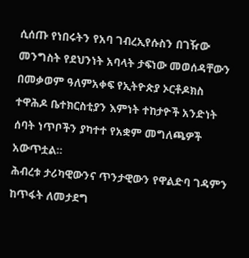ሲሰጡ የነበሩትን የአባ ገብረኢየሱስን በገዥው መንግስት የደህንነት አባላት ታፍነው መወሰዳቸውን በመቃወም ዓለምአቀፍ የኢትዮጵያ ኦርቶዶክስ ተዋሕዶ ቤተክርስቲያን እምነት ተከታዮች አንድነት ሰባት ነጥቦችን ያካተተ የአቋም መግለጫዎች አውጥቷል።
ሕብረቱ ታሪካዊውንና ጥንታዊውን የዋልድባ ገዳምን ከጥፋት ለመታደግ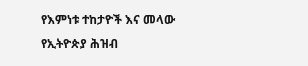የእምነቱ ተከታዮች እና መላው የኢትዮጵያ ሕዝብ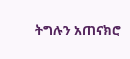ትግሉን አጠናክሮ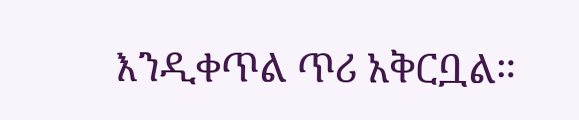እንዲቀጥል ጥሪ አቅርቧል።